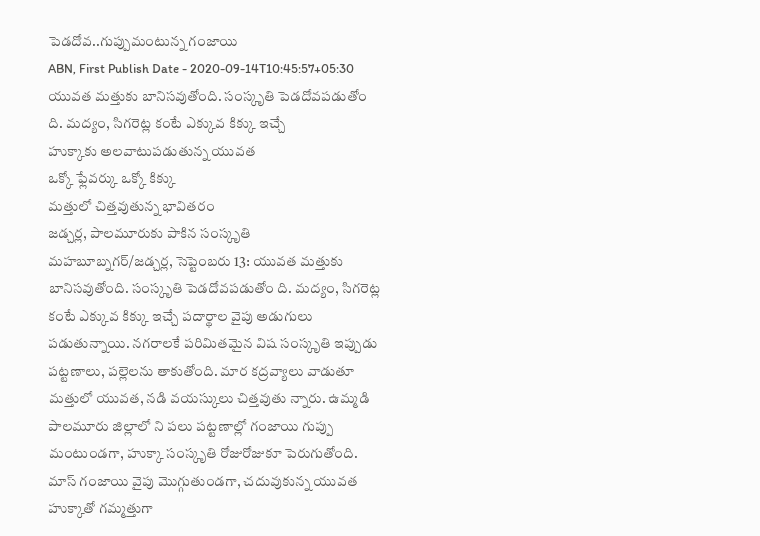పెడదోవ..గుప్పుమంటున్న గంజాయి
ABN, First Publish Date - 2020-09-14T10:45:57+05:30
యువత మత్తుకు బానిసవుతోంది. సంస్కృతి పెడదోవపడుతోం ది. మద్యం, సిగరెట్ల కంటే ఎక్కువ కిక్కు ఇచ్చే
హుక్కాకు అలవాటుపడుతున్న యువత
ఒక్కో ఫ్లేవర్కు ఒక్కో కిక్కు
మత్తులో చిత్తవుతున్న భావితరం
జడ్చర్ల, పాలమూరుకు పాకిన సంస్కృతి
మహబూబ్నగర్/జడ్చర్ల, సెప్టెంబరు 13: యువత మత్తుకు బానిసవుతోంది. సంస్కృతి పెడదోవపడుతోం ది. మద్యం, సిగరెట్ల కంటే ఎక్కువ కిక్కు ఇచ్చే పదార్థాల వైపు అడుగులు పడుతున్నాయి. నగరాలకే పరిమితమైన విష సంస్కృతి ఇప్పుడు పట్టణాలు, పల్లెలను తాకుతోంది. మార కద్రవ్యాలు వాడుతూ మత్తులో యువత, నడి వయస్కులు చిత్తవుతు న్నారు. ఉమ్మడి పాలమూరు జిల్లాలో ని పలు పట్టణాల్లో గంజాయి గుప్పు మంటుండగా, హుక్కా సంస్కృతి రోజురోజుకూ పెరుగుతోంది. మాస్ గంజాయి వైపు మొగ్గుతుండగా, చదువుకున్న యువత హుక్కాతో గమ్మత్తుగా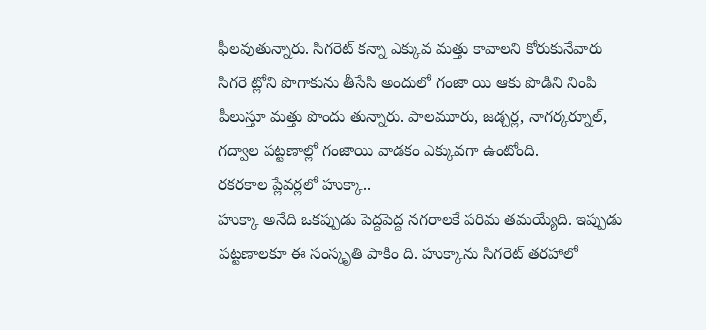ఫీలవుతున్నారు. సిగరెట్ కన్నా ఎక్కువ మత్తు కావాలని కోరుకునేవారు సిగరె ట్లోని పొగాకును తీసేసి అందులో గంజా యి ఆకు పొడిని నింపి పీలుస్తూ మత్తు పొందు తున్నారు. పాలమూరు, జడ్చర్ల, నాగర్కర్నూల్, గద్వాల పట్టణాల్లో గంజాయి వాడకం ఎక్కువగా ఉంటోంది.
రకరకాల ప్లేవర్లలో హుక్కా..
హుక్కా అనేది ఒకప్పుడు పెద్దపెద్ద నగరాలకే పరిమ తమయ్యేది. ఇప్పుడు పట్టణాలకూ ఈ సంస్కృతి పాకిం ది. హుక్కాను సిగరెట్ తరహాలో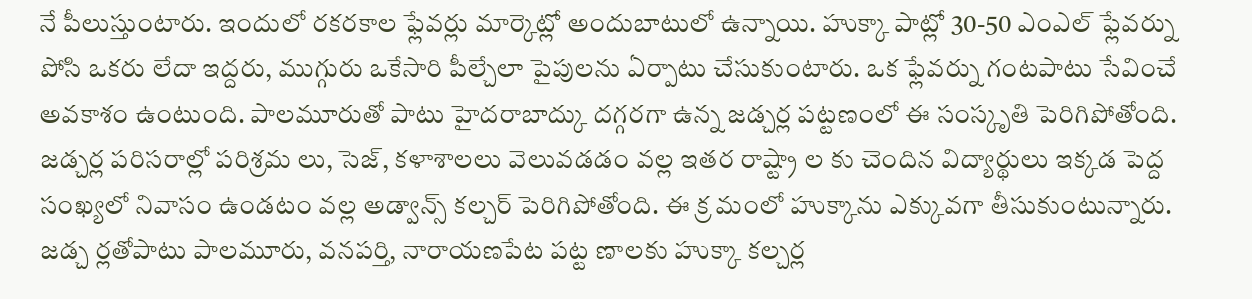నే పీలుస్తుంటారు. ఇందులో రకరకాల ఫ్లేవర్లు మార్కెట్లో అందుబాటులో ఉన్నాయి. హుక్కా పాట్లో 30-50 ఎంఎల్ ఫ్లేవర్ను పోసి ఒకరు లేదా ఇద్దరు, ముగ్గురు ఒకేసారి పీల్చేలా పైపులను ఏర్పాటు చేసుకుంటారు. ఒక ఫ్లేవర్ను గంటపాటు సేవించే అవకాశం ఉంటుంది. పాలమూరుతో పాటు హైదరాబాద్కు దగ్గరగా ఉన్న జడ్చర్ల పట్టణంలో ఈ సంస్కృతి పెరిగిపోతోంది. జడ్చర్ల పరిసరాల్లో పరిశ్రమ లు, సెజ్, కళాశాలలు వెలువడడం వల్ల ఇతర రాష్ట్రా ల కు చెందిన విద్యార్థులు ఇక్కడ పెద్ద సంఖ్యలో నివాసం ఉండటం వల్ల అడ్వాన్స్ కల్చర్ పెరిగిపోతోంది. ఈ క్ర మంలో హుక్కాను ఎక్కువగా తీసుకుంటున్నారు. జడ్చ ర్లతోపాటు పాలమూరు, వనపర్తి, నారాయణపేట పట్ట ణాలకు హుక్కా కల్చర్ల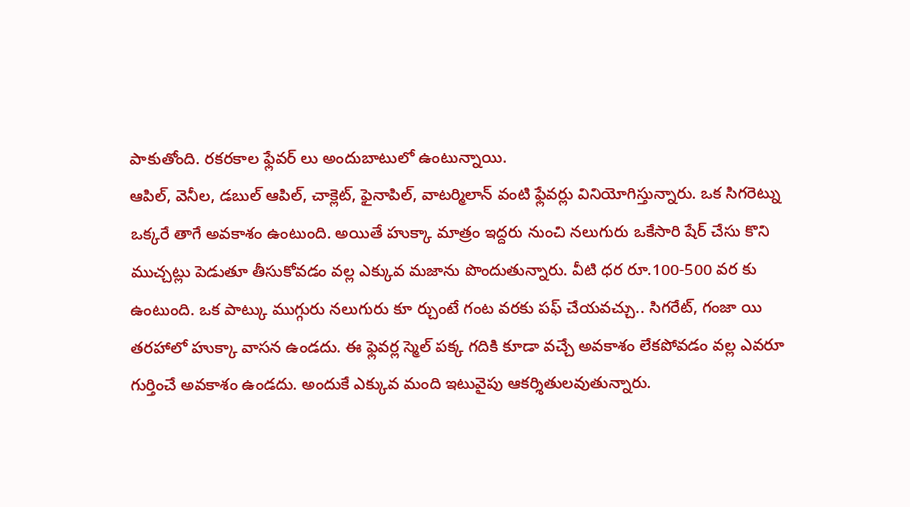పాకుతోంది. రకరకాల ఫ్లేవర్ లు అందుబాటులో ఉంటున్నాయి.
ఆపిల్, వెనీల, డబుల్ ఆపిల్, చాక్లెట్, ఫైనాపిల్, వాటర్మిలాన్ వంటి ఫ్లేవర్లు వినియోగిస్తున్నారు. ఒక సిగరెట్ను ఒక్కరే తాగే అవకాశం ఉంటుంది. అయితే హుక్కా మాత్రం ఇద్దరు నుంచి నలుగురు ఒకేసారి షేర్ చేసు కొని ముచ్చట్లు పెడుతూ తీసుకోవడం వల్ల ఎక్కువ మజాను పొందుతున్నారు. వీటి ధర రూ.100-500 వర కు ఉంటుంది. ఒక పాట్కు ముగ్గురు నలుగురు కూ ర్చుంటే గంట వరకు పఫ్ చేయవచ్చు.. సిగరేట్, గంజా యి తరహాలో హుక్కా వాసన ఉండదు. ఈ ఫ్లెవర్ల స్మెల్ పక్క గదికి కూడా వచ్చే అవకాశం లేకపోవడం వల్ల ఎవరూ గుర్తించే అవకాశం ఉండదు. అందుకే ఎక్కువ మంది ఇటువైపు ఆకర్శితులవుతున్నారు.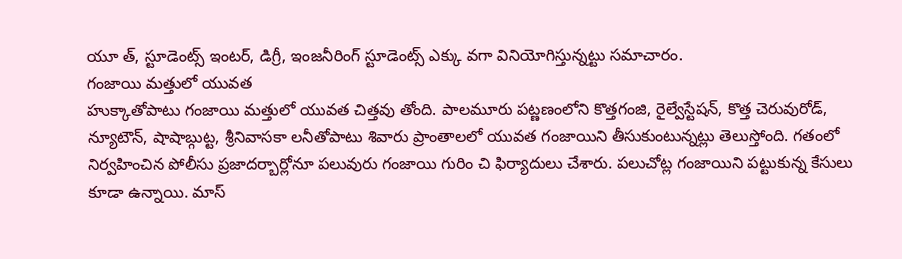యూ త్, స్టూడెంట్స్ ఇంటర్, డిగ్రీ, ఇంజనీరింగ్ స్టూడెంట్స్ ఎక్కు వగా వినియోగిస్తున్నట్టు సమాచారం.
గంజాయి మత్తులో యువత
హుక్కాతోపాటు గంజాయి మత్తులో యువత చిత్తవు తోంది. పాలమూరు పట్ణణంలోని కొత్తగంజి, రైల్వేస్టేషన్, కొత్త చెరువురోడ్, న్యూటౌన్, షాషాబ్గుట్ట, శ్రీనివాసకా లనీతోపాటు శివారు ప్రాంతాలలో యువత గంజాయిని తీసుకుంటున్నట్లు తెలుస్తోంది. గతంలో నిర్వహించిన పోలీసు ప్రజాదర్బార్లోనూ పలువురు గంజాయి గురిం చి ఫిర్యాదులు చేశారు. పలుచోట్ల గంజాయిని పట్టుకున్న కేసులు కూడా ఉన్నాయి. మాస్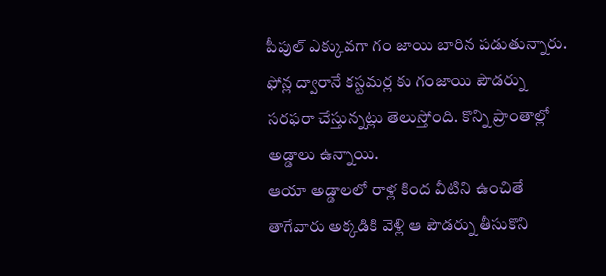పీపుల్ ఎక్కువగా గం జాయి బారిన పడుతున్నారు. ఫోన్ల ద్వారానే కస్టమర్ల కు గంజాయి పౌడర్ను సరఫరా చేస్తున్నట్లు తెలుస్తోంది. కొన్ని ప్రాంతాల్లో అడ్డాలు ఉన్నాయి.
ఆయా అడ్డాలలో రాళ్ల కింద వీటిని ఉంచితే తాగేవారు అక్కడికి వెళ్లి ఆ పౌడర్ను తీసుకొని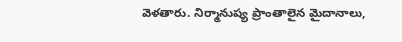వెళతారు. నిర్మానుష్య ప్రాంతాలైన మైదానాలు,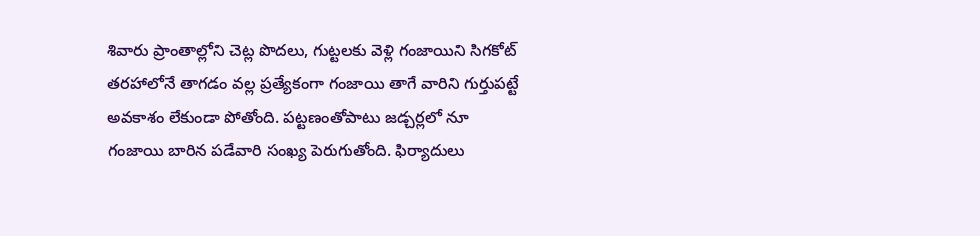శివారు ప్రాంతాల్లోని చెట్ల పొదలు, గుట్టలకు వెళ్లి గంజాయిని సిగకోట్ తరహాలోనే తాగడం వల్ల ప్రత్యేకంగా గంజాయి తాగే వారిని గుర్తుపట్టే అవకాశం లేకుండా పోతోంది. పట్టణంతోపాటు జడ్చర్లలో నూ గంజాయి బారిన పడేవారి సంఖ్య పెరుగుతోంది. ఫిర్యాదులు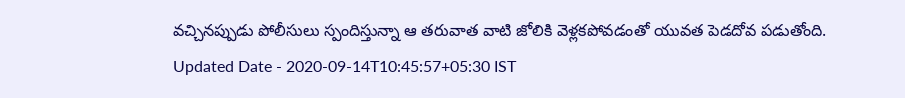వచ్చినప్పుడు పోలీసులు స్పందిస్తున్నా ఆ తరువాత వాటి జోలికి వెళ్లకపోవడంతో యువత పెడదోవ పడుతోంది.
Updated Date - 2020-09-14T10:45:57+05:30 IST